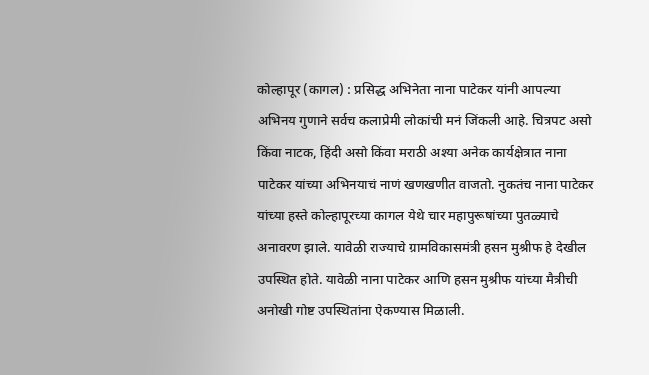कोल्हापूर (कागल) : प्रसिद्ध अभिनेता नाना पाटेकर यांनी आपल्या अभिनय गुणाने सर्वच कलाप्रेमी लोकांची मनं जिंकली आहे. चित्रपट असो किंवा नाटक, हिंदी असो किंवा मराठी अश्या अनेक कार्यक्षेत्रात नाना पाटेकर यांच्या अभिनयाचं नाणं खणखणीत वाजतो. नुकतंच नाना पाटेकर यांच्या हस्ते कोल्हापूरच्या कागल येथे चार महापुरूषांच्या पुतळ्याचे अनावरण झाले. यावेळी राज्याचे ग्रामविकासमंत्री हसन मुश्रीफ हे देखील उपस्थित होते. यावेळी नाना पाटेकर आणि हसन मुश्रीफ यांच्या मैत्रीची अनोखी गोष्ट उपस्थितांना ऐकण्यास मिळाली.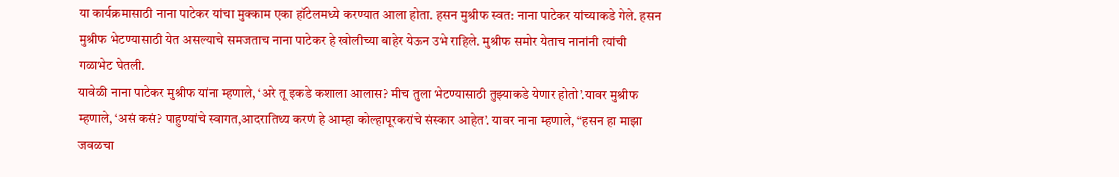या कार्यक्रमासाठी नाना पाटेकर यांचा मुक्काम एका हॉटेलमध्ये करण्यात आला होता. हसन मुश्रीफ स्वत: नाना पाटेकर यांच्याकडे गेले. हसन मुश्रीफ भेटण्यासाठी येत असल्याचे समजताच नाना पाटेकर हे खोलीच्या बाहेर येऊन उभे राहिले. मुश्रीफ समोर येताच नानांनी त्यांची गळाभेट घेतली.
यावेळी नाना पाटेकर मुश्रीफ यांना म्हणाले, ‘अरे तू इकडे कशाला आलास? मीच तुला भेटण्यासाठी तुझ्याकडे येणार होतो’.यावर मुश्रीफ म्हणाले, ‘असं कसं? पाहुण्यांचे स्वागत,आदरातिथ्य करणं हे आम्हा कोल्हापूरकरांचे संस्कार आहेत’. यावर नाना म्हणाले, “हसन हा माझा जवळचा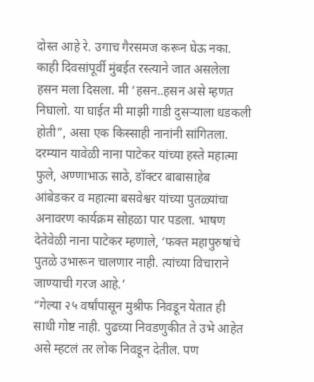दोस्त आहे रे. उगाच गैरसमज करून घेऊ नका. काही दिवसांपूर्वी मुंबईत रस्त्याने जात असलेला हसन मला दिसला. मी ‘हसन..हसन असे म्हणत निघालो. या घाईत मी माझी गाडी दुसऱ्याला धडकली होती”, असा एक किस्साही नानांनी सांगितला.
दरम्यान यावेळी नाना पाटेकर यांच्या हस्ते महात्मा फुले, अण्णाभाऊ साठे, डॉक्टर बाबासाहेब आंबेडकर व महात्मा बसवेश्वर यांच्या पुतळ्यांचा अनावरण कार्यक्रम सोहळा पार पडला. भाषण देतेवेळी नाना पाटेकर म्हणाले, ‘फक्त महापुरुषांचे पुतळे उभारून चालणार नाही. त्यांच्या विचाराने जाण्याची गरज आहे.’
“गेल्या २५ वर्षांपासून मुश्रीफ निवडून येतात ही साधी गोष्ट नाही. पुढच्या निवडणुकीत ते उभे आहेत असे म्हटलं तर लोक निवडून देतील. पण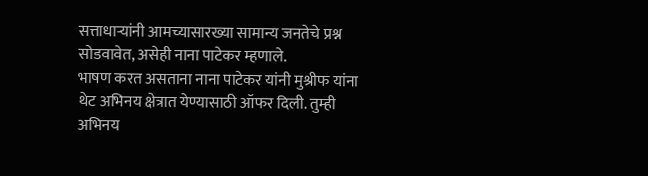सत्ताधाऱ्यांनी आमच्यासारख्या सामान्य जनतेचे प्रश्न सोडवावेत, असेही नाना पाटेकर म्हणाले.
भाषण करत असताना नाना पाटेकर यांनी मुश्रीफ यांना थेट अभिनय क्षेत्रात येण्यासाठी ऑफर दिली. तुम्ही अभिनय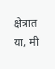क्षेत्रात या, मी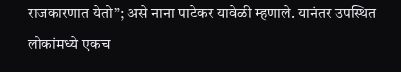राजकारणात येतो”; असे नाना पाटेकर यावेळी म्हणाले. यानंतर उपस्थित लोकांमध्ये एकच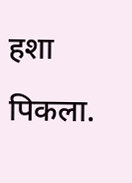हशा पिकला.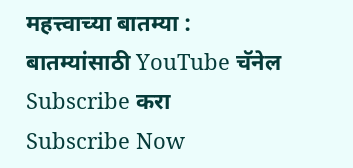महत्त्वाच्या बातम्या :
बातम्यांसाठी YouTube चॅनेल Subscribe करा
Subscribe Now